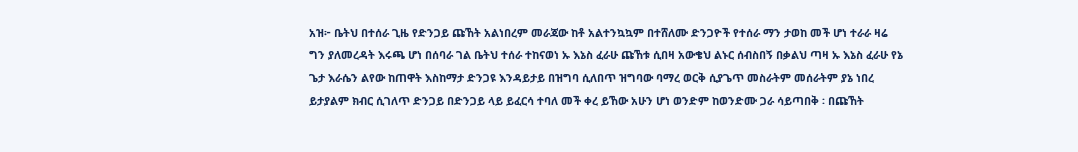አዝ፦ ቤትህ በተሰራ ጊዜ የድንጋይ ጩኸት አልነበረም መራጃው ከቶ አልተንኳኳም በተሸለሙ ድንጋዮች የተሰራ ማን ታወከ መች ሆነ ተራራ ዛሬ ግን ያለመረዳት እሩጫ ሆነ በሰባራ ገል ቤትህ ተሰራ ተከናወነ ኡ እኔስ ፈራሁ ጩኸቱ ሲበዛ አውቄህ ልኑር ሰብስበኝ በቃልህ ጣዛ ኡ እኔስ ፈራሁ የኔ ጌታ እራሴን ልየው ከጠዋት እስከማታ ድንጋዩ እንዳይታይ በዝግባ ሲለበጥ ዝግባው ባማረ ወርቅ ሲያጌጥ መስራትም መሰራትም ያኔ ነበረ ይታያልም ክብር ሲገለጥ ድንጋይ በድንጋይ ላይ ይፈርሳ ተባለ መች ቀረ ይኸው አሁን ሆነ ወንድም ከወንድሙ ጋራ ሳይጣበቅ ፡ በጩኸት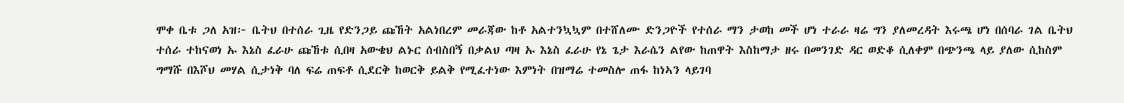ሞቀ ቤቱ ጋለ አዝ፦ ቤትህ በተሰራ ጊዜ የድንጋይ ጩኸት አልነበረም መራጃው ከቶ አልተንኳኳም በተሸለሙ ድንጋዮች የተሰራ ማን ታወከ መች ሆነ ተራራ ዛሬ ግን ያለመረዳት እሩጫ ሆነ በሰባራ ገል ቤትህ ተሰራ ተከናወነ ኡ እኔስ ፈራሁ ጩኸቱ ሲበዛ አውቄህ ልኑር ሰብስበኝ በቃልህ ጣዛ ኡ እኔስ ፈራሁ የኔ ጌታ እራሴን ልየው ከጠዋት እስከማታ ዘሩ በመንገድ ዳር ወድቆ ሲለቀም በጭንጫ ላይ ያለው ሲከስም ግማሹ በእሾህ መሃል ሲታነቅ ባለ ፍሬ ጠፍቶ ሲደርቅ ከወርቅ ይልቅ የሚፈተነው እምነት በዝማሬ ተመስሎ ጠፋ ከነኣን ላይገባ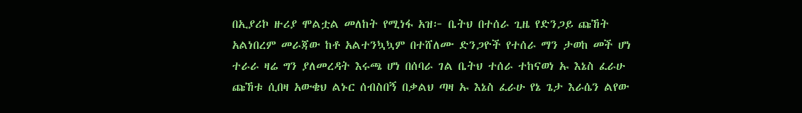በኢያሪኮ ዙሪያ ሞልቷል መለከት የሚነፋ አዝ፦ ቤትህ በተሰራ ጊዜ የድንጋይ ጩኸት አልነበረም መራጃው ከቶ አልተንኳኳም በተሸለሙ ድንጋዮች የተሰራ ማን ታወከ መች ሆነ ተራራ ዛሬ ግን ያለመረዳት እሩጫ ሆነ በሰባራ ገል ቤትህ ተሰራ ተከናወነ ኡ እኔስ ፈራሁ ጩኸቱ ሲበዛ አውቄህ ልኑር ሰብስበኝ በቃልህ ጣዛ ኡ እኔስ ፈራሁ የኔ ጌታ እራሴን ልየው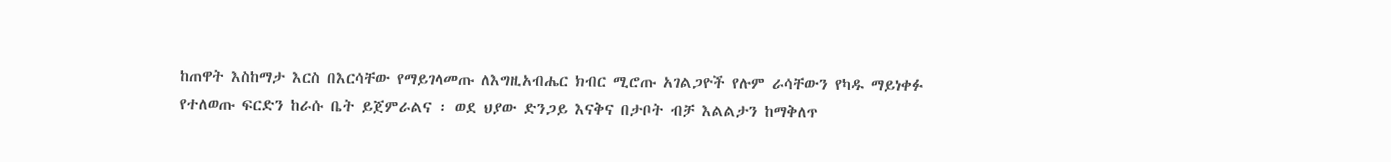ከጠዋት እስከማታ እርስ በእርሳቸው የማይገላመጡ ለእግዚአብሔር ክብር ሚሮጡ አገልጋዮች የሉም ራሳቸውን የካዱ ማይነቀፉ የተለወጡ ፍርድን ከራሱ ቤት ይጀምራልና ፡ ወደ ህያው ድንጋይ እናቅና በታቦት ብቻ እልልታን ከማቅለጥ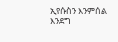ኢየሱስን እንምሰል እንደግ